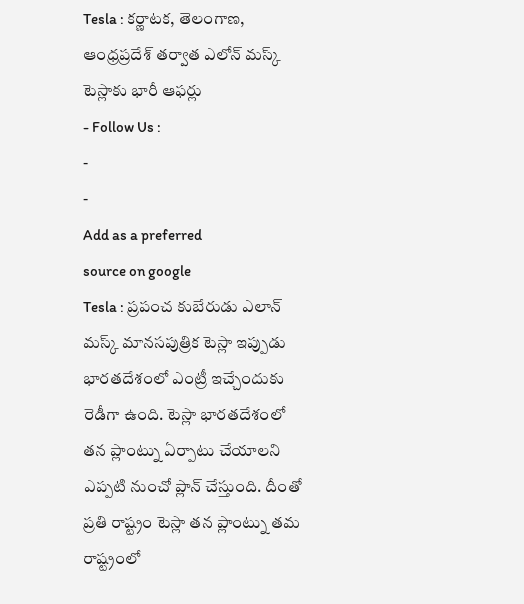Tesla : కర్ణాటక, తెలంగాణ, ఆంధ్రప్రదేశ్ తర్వాత ఎలోన్ మస్క్ టెస్లాకు భారీ ఆఫర్లు
- Follow Us :
-
-
Add as a preferred
source on google
Tesla : ప్రపంచ కుబేరుడు ఎలాన్ మస్క్ మానసపుత్రిక టెస్లా ఇప్పుడు భారతదేశంలో ఎంట్రీ ఇచ్చేందుకు రెడీగా ఉంది. టెస్లా భారతదేశంలో తన ప్లాంట్ను ఏర్పాటు చేయాలని ఎప్పటి నుంచో ప్లాన్ చేస్తుంది. దీంతో ప్రతి రాష్ట్రం టెస్లా తన ప్లాంట్ను తమ రాష్ట్రంలో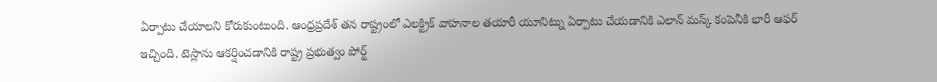ఏర్పాటు చేయాలని కోరుకుంటుంది. ఆంధ్రప్రదేశ్ తన రాష్ట్రంలో ఎలక్ట్రిక్ వాహనాల తయారీ యూనిట్ను ఏర్పాటు చేయడానికి ఎలాన్ మస్క్ కంపెనీకి భారీ ఆఫర్ ఇచ్చింది. టెస్లాను ఆకర్షించడానికి రాష్ట్ర ప్రభుత్వం పోర్ట్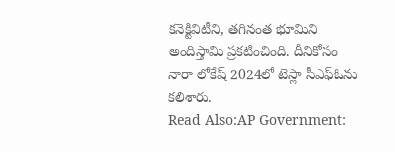కనెక్టివిటీని, తగినంత భూమిని అందిస్తామి ప్రకటించింది. దీనికోసం నారా లోకేష్ 2024లో టెస్లా సీఎఫ్ఓను కలిశారు.
Read Also:AP Government: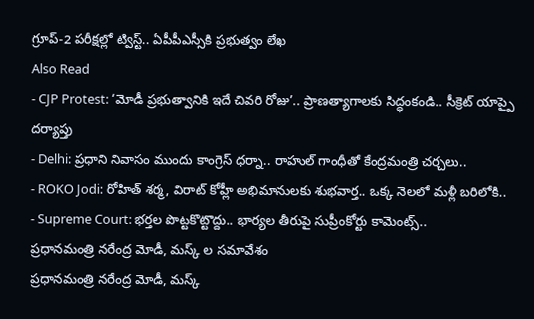గ్రూప్-2 పరీక్షల్లో ట్విస్ట్.. ఏపీపీఎస్సీకి ప్రభుత్వం లేఖ
Also Read
- CJP Protest: ‘మోడీ ప్రభుత్వానికి ఇదే చివరి రోజు’.. ప్రాణత్యాగాలకు సిద్ధంకండి.. సీక్రెట్ యాప్పై దర్యాప్తు
- Delhi: ప్రధాని నివాసం ముందు కాంగ్రెస్ ధర్నా.. రాహుల్ గాంధీతో కేంద్రమంత్రి చర్చలు..
- ROKO Jodi: రోహిత్ శర్మ, విరాట్ కోహ్లీ అభిమానులకు శుభవార్త.. ఒక్క నెలలో మళ్లీ బరిలోకి..
- Supreme Court: భర్తల పొట్టకొట్టొద్దు.. భార్యల తీరుపై సుప్రీంకోర్టు కామెంట్స్..
ప్రధానమంత్రి నరేంద్ర మోడీ, మస్క్ ల సమావేశం
ప్రధానమంత్రి నరేంద్ర మోడీ, మస్క్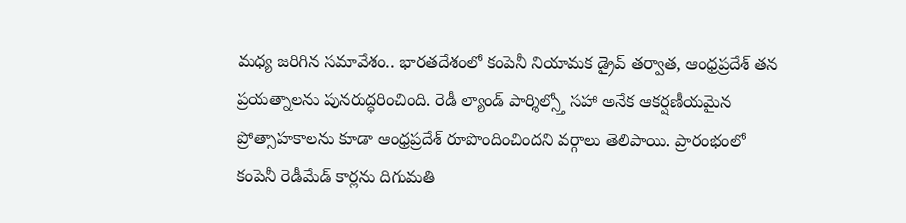మధ్య జరిగిన సమావేశం.. భారతదేశంలో కంపెనీ నియామక డ్రైవ్ తర్వాత, ఆంధ్రప్రదేశ్ తన ప్రయత్నాలను పునరుద్ధరించింది. రెడీ ల్యాండ్ పార్శిల్స్తో సహా అనేక ఆకర్షణీయమైన ప్రోత్సాహకాలను కూడా ఆంధ్రప్రదేశ్ రూపొందించిందని వర్గాలు తెలిపాయి. ప్రారంభంలో కంపెనీ రెడీమేడ్ కార్లను దిగుమతి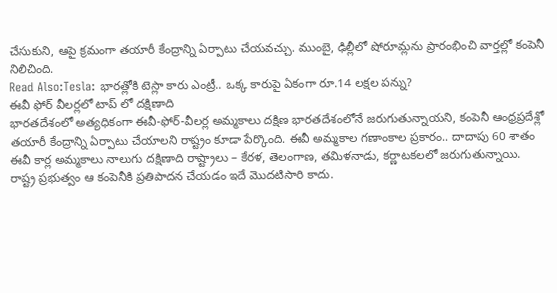చేసుకుని, ఆపై క్రమంగా తయారీ కేంద్రాన్ని ఏర్పాటు చేయవచ్చు. ముంబై, ఢిల్లీలో షోరూమ్లను ప్రారంభించి వార్తల్లో కంపెనీ నిలిచింది.
Read Also:Tesla: భారత్లోకి టెస్లా కారు ఎంట్రీ.. ఒక్క కారుపై ఏకంగా రూ.14 లక్షల పన్ను?
ఈవీ ఫోర్ వీలర్లలో టాప్ లో దక్షిణాది
భారతదేశంలో అత్యధికంగా ఈవీ-ఫోర్-వీలర్ల అమ్మకాలు దక్షిణ భారతదేశంలోనే జరుగుతున్నాయని, కంపెనీ ఆంధ్రప్రదేశ్లో తయారీ కేంద్రాన్ని ఏర్పాటు చేయాలని రాష్ట్రం కూడా పేర్కొంది. ఈవీ అమ్మకాల గణాంకాల ప్రకారం.. దాదాపు 60 శాతం ఈవీ కార్ల అమ్మకాలు నాలుగు దక్షిణాది రాష్ట్రాలు – కేరళ, తెలంగాణ, తమిళనాడు, కర్ణాటకలలో జరుగుతున్నాయి. రాష్ట్ర ప్రభుత్వం ఆ కంపెనీకి ప్రతిపాదన చేయడం ఇదే మొదటిసారి కాదు.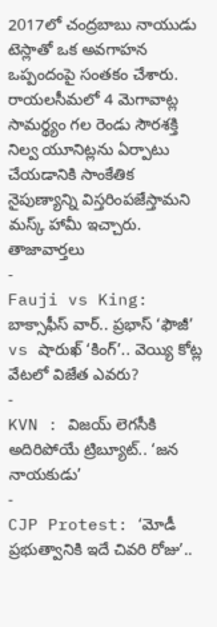2017లో చంద్రబాబు నాయుడు టెస్లాతో ఒక అవగాహన ఒప్పందంపై సంతకం చేశారు. రాయలసీమలో 4 మెగావాట్ల సామర్థ్యం గల రెండు సౌరశక్తి నిల్వ యూనిట్లను ఏర్పాటు చేయడానికి సాంకేతిక నైపుణ్యాన్ని విస్తరింపజేస్తామని మస్క్ హామీ ఇచ్చారు.
తాజావార్తలు
-
Fauji vs King: బాక్సాఫీస్ వార్.. ప్రభాస్ ‘ఫౌజీ’ vs షారుఖ్ ‘కింగ్’.. వెయ్యి కోట్ల వేటలో విజేత ఎవరు?
-
KVN : విజయ్ లెగసీకి అదిరిపోయే ట్రిబ్యూట్.. ‘జన నాయకుడు’
-
CJP Protest: ‘మోడీ ప్రభుత్వానికి ఇదే చివరి రోజు’..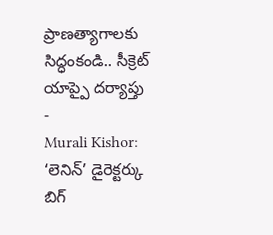ప్రాణత్యాగాలకు సిద్ధంకండి.. సీక్రెట్ యాప్పై దర్యాప్తు
-
Murali Kishor: ‘లెనిన్’ డైరెక్టర్కు బిగ్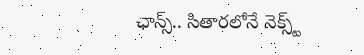ఛాన్స్.. సితారలోనే నెక్స్ట్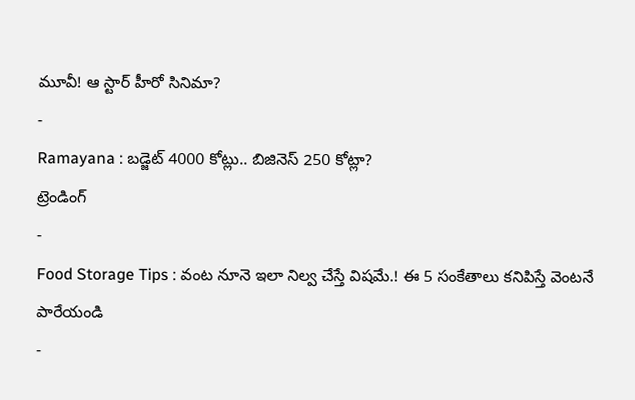మూవీ! ఆ స్టార్ హీరో సినిమా?
-
Ramayana : బడ్జెట్ 4000 కోట్లు.. బిజినెస్ 250 కోట్లా?
ట్రెండింగ్
-
Food Storage Tips : వంట నూనె ఇలా నిల్వ చేస్తే విషమే.! ఈ 5 సంకేతాలు కనిపిస్తే వెంటనే పారేయండి
-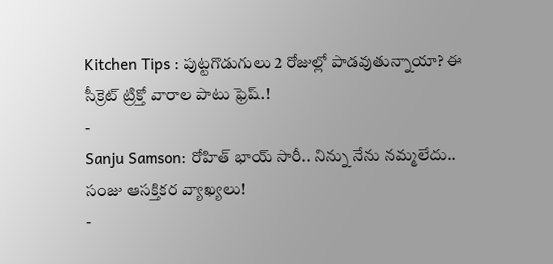Kitchen Tips : పుట్టగొడుగులు 2 రోజుల్లో పాడవుతున్నాయా? ఈ సీక్రెట్ ట్రిక్తో వారాల పాటు ఫ్రెష్.!
-
Sanju Samson: రోహిత్ భాయ్ సారీ.. నిన్ను నేను నమ్మలేదు.. సంజు ఆసక్తికర వ్యాఖ్యలు!
-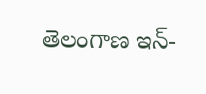తెలంగాణ ఇన్-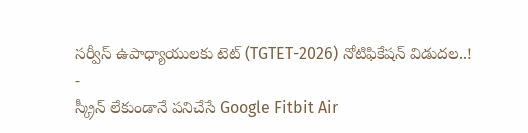సర్వీస్ ఉపాధ్యాయులకు టెట్ (TGTET-2026) నోటిఫికేషన్ విడుదల..!
-
స్క్రీన్ లేకుండానే పనిచేసే Google Fitbit Air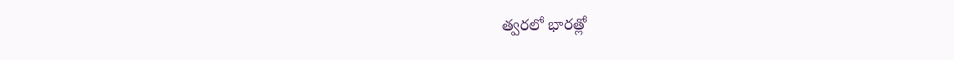త్వరలో భారత్లో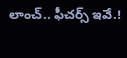లాంచ్.. ఫీచర్స్ ఇవే.!